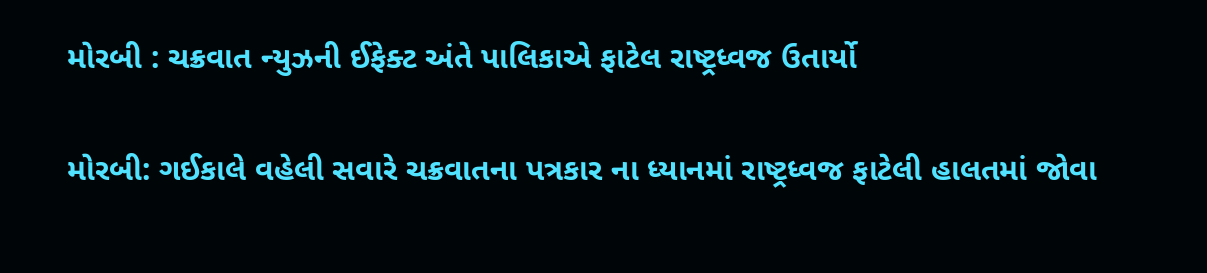મોરબી : ચક્રવાત ન્યુઝની ઈફેક્ટ અંતે પાલિકાએ ફાટેલ રાષ્ટ્રધ્વજ ઉતાર્યો

મોરબી: ગઈકાલે વહેલી સવારે ચક્રવાતના પત્રકાર ના ધ્યાનમાં રાષ્ટ્રધ્વજ ફાટેલી હાલતમાં જોવા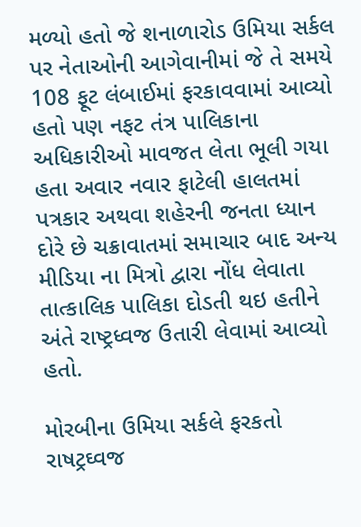મળ્યો હતો જે શનાળારોડ ઉમિયા સર્કલ પર નેતાઓની આગેવાનીમાં જે તે સમયે 108 ફૂટ લંબાઈમાં ફરકાવવામાં આવ્યો હતો પણ નફટ તંત્ર પાલિકાના અધિકારીઓ માવજત લેતા ભૂલી ગયા હતા અવાર નવાર ફાટેલી હાલતમાં પત્રકાર અથવા શહેરની જનતા ધ્યાન દોરે છે ચક્રાવાતમાં સમાચાર બાદ અન્ય મીડિયા ના મિત્રો દ્વારા નોંધ લેવાતા તાત્કાલિક પાલિકા દોડતી થઇ હતીને અંતે રાષ્ટ્રધ્વજ ઉતારી લેવામાં આવ્યો હતો.

મોરબીના ઉમિયા સર્કલે ફરકતો રાષટ્રઘ્વજ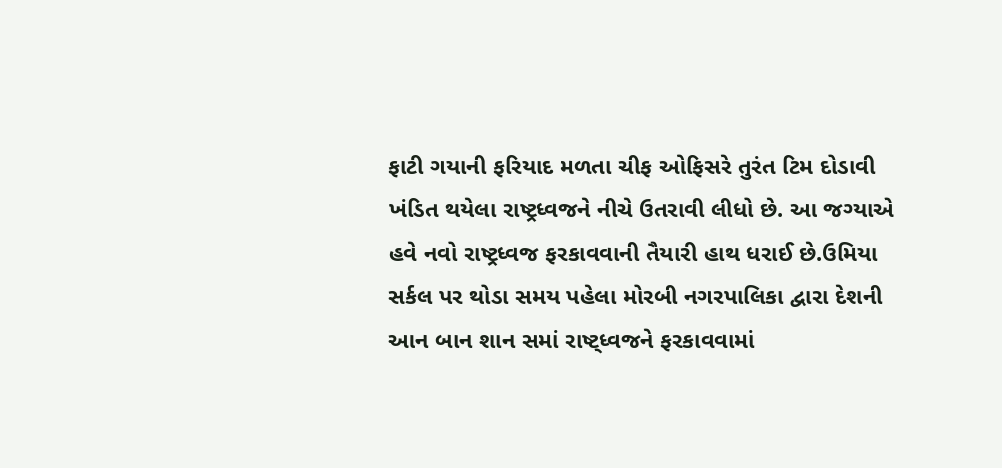ફાટી ગયાની ફરિયાદ મળતા ચીફ ઓફિસરે તુરંત ટિમ દોડાવી ખંડિત થયેલા રાષ્ટ્રધ્વજને નીચે ઉતરાવી લીધો છે. આ જગ્યાએ હવે નવો રાષ્ટ્રધ્વજ ફરકાવવાની તૈયારી હાથ ધરાઈ છે.ઉમિયા સર્કલ પર થોડા સમય પહેલા મોરબી નગરપાલિકા દ્વારા દેશની આન બાન શાન સમાં રાષ્ટ્ધ્વજને ફરકાવવામાં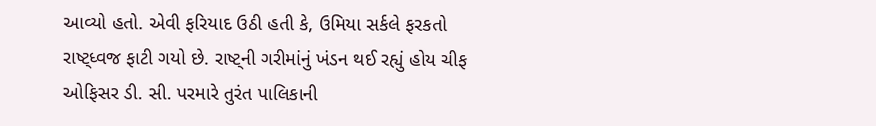આવ્યો હતો. એવી ફરિયાદ ઉઠી હતી કે, ઉમિયા સર્કલે ફરકતો રાષ્ટ્ધ્વજ ફાટી ગયો છે. રાષ્ટ્ની ગરીમાંનું ખંડન થઈ રહ્યું હોય ચીફ ઓફિસર ડી. સી. પરમારે તુરંત પાલિકાની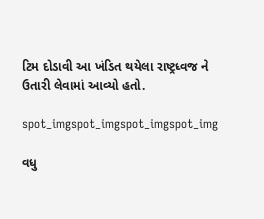ટિમ દોડાવી આ ખંડિત થયેલા રાષ્ટ્રધ્વજ ને ઉતારી લેવામાં આવ્યો હતો.

spot_imgspot_imgspot_imgspot_img

વધુ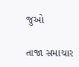જુઓ

તાજા સમાચાર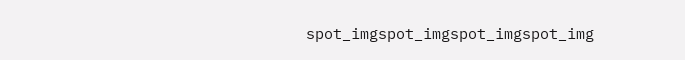spot_imgspot_imgspot_imgspot_img